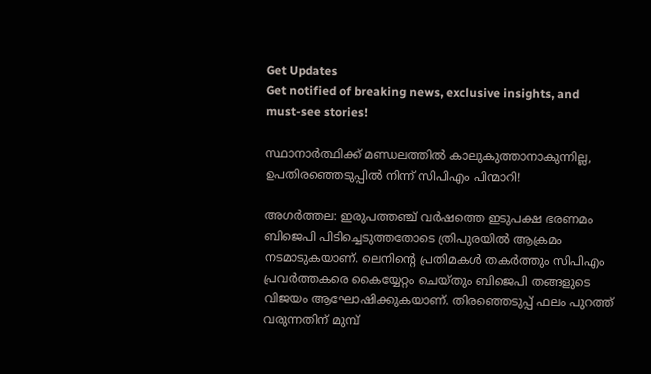Get Updates
Get notified of breaking news, exclusive insights, and must-see stories!

സ്ഥാനാർത്ഥിക്ക് മണ്ഡലത്തിൽ കാലുകുത്താനാകുന്നില്ല, ഉപതിരഞ്ഞെടുപ്പിൽ നിന്ന് സിപിഎം പിന്മാറി!

അഗർത്തല: ഇരുപത്തഞ്ച് വർഷത്തെ ഇടുപക്ഷ ഭരണമം ബിജെപി പിടിച്ചെടുത്തതോടെ ത്രിപുരയിൽ ആക്രമം നടമാടുകയാണ്. ലെനിന്റെ പ്രതിമകൾ തകർത്തും സിപിഎം പ്രവർത്തകരെ കൈയ്യേറ്റം ചെയ്തും ബിജെപി തങ്ങളുടെ വിജയം ആഘോഷിക്കുകയാണ്. തിരഞ്ഞെടുപ്പ് ഫലം പുറത്ത് വരുന്നതിന് മുമ്പ്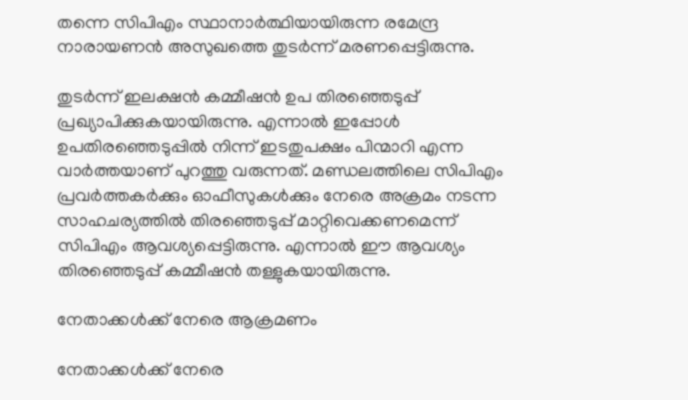തന്നെ സിപിഎം സ്ഥാനാർത്ഥിയായിരുന്ന രമേന്ദ്ര നാരായണൻ അസുഖത്തെ തുടർന്ന് മരണപ്പെട്ടിരുന്നു.

തുടർന്ന് ഇലക്ഷൻ കമ്മീഷൻ ഉപ തിരഞ്ഞെടുപ്പ് പ്രഖ്യാപിക്കുകയായിരുന്നു. എന്നാൽ ഇപ്പോൾ ഉപതിരഞ്ഞെടുപ്പിൽ നിന്ന് ഇടതുപക്ഷം പിന്മാറി എന്ന വാർത്തയാണ് പുറത്തു വരുന്നത്. മണ്ഡലത്തിലെ സിപിഎം പ്രവർത്തകർക്കും ഓഫീസുകൾക്കും നേരെ അക്രമം നടന്ന സാഹചര്യത്തിൽ തിരഞ്ഞെടുപ്പ് മാറ്റിവെക്കണമെന്ന് സിപിഎം ആവശ്യപ്പെട്ടിരുന്നു. എന്നാൽ ഈ ആവശ്യം തിരഞ്ഞെടുപ്പ് കമ്മീഷൻ തള്ളുകയായിരുന്നു.

നേതാക്കൾക്ക് നേരെ ആക്രമണം

നേതാക്കൾക്ക് നേരെ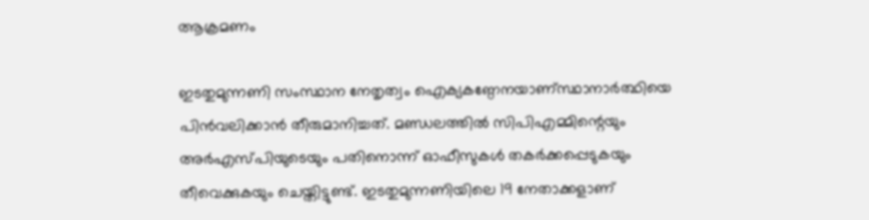ആക്രമണം

ഇടതുമുന്നണി സംസ്ഥാന നേതൃത്വം ഐക്യകണ്ഠേനയാണ്സ്ഥാനാർത്ഥിയെ പിൻവലിക്കാൻ തീരുമാനിച്ചത്. മണ്ഡലത്തിൽ സിപിഎമ്മിന്റെയും അർഎസ്പിയുടെയും പതിനൊന്ന് ഓഫീസുകൾ തകർക്കപ്പെടുകയും തീവെക്കുകയും ചെയ്തിട്ടുണ്ട്. ഇടതുമുന്നണിയിലെ 19 നേതാക്കളാണ്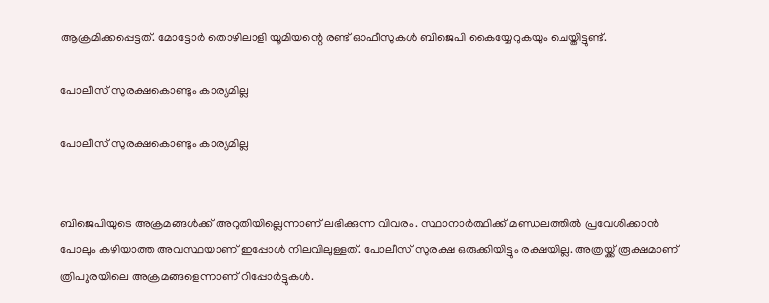ആക്രമിക്കപ്പെട്ടത്. മോട്ടോർ തൊഴിലാളി യൂമിയന്റെ രണ്ട് ഓഫീസുകൾ ബിജെപി കൈയ്യേറുകയും ചെയ്തിട്ടുണ്ട്.

പോലീസ് സുരക്ഷകൊണ്ടും കാര്യമില്ല

പോലീസ് സുരക്ഷകൊണ്ടും കാര്യമില്ല


ബിജെപിയുടെ അക്രമങ്ങൾക്ക് അറുതിയില്ലെന്നാണ് ലഭിക്കുന്ന വിവരം. സ്ഥാനാർത്ഥിക്ക് മണ്ഡലത്തിൽ പ്രവേശിക്കാൻ പോലും കഴിയാത്ത അവസ്ഥയാണ് ഇപ്പോൾ നിലവിലുള്ളത്. പോലീസ് സുരക്ഷ ഒരുക്കിയിട്ടും രക്ഷയില്ല. അത്രയ്ക്ക് രൂക്ഷമാണ് ത്രിപ‍ുരയിലെ അക്രമങ്ങളെന്നാണ് റിപ്പോർട്ടുകൾ.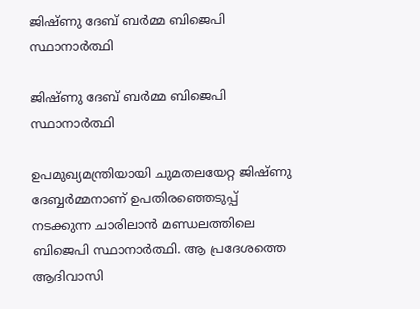ജിഷ്ണു ദേബ് ബർമ്മ ബിജെപി സ്ഥാനാർത്ഥി

ജിഷ്ണു ദേബ് ബർമ്മ ബിജെപി സ്ഥാനാർത്ഥി

ഉപമുഖ്യമന്ത്രിയായി ചുമതലയേറ്റ ജിഷ്ണു ദേബ്ബർമ്മനാണ് ഉപതിരഞ്ഞെടുപ്പ് നടക്കുന്ന ചാരിലാൻ മണ്ഡലത്തിലെ ബിജെപി സ്ഥാനാർത്ഥി. ആ പ്രദേശത്തെ ആദിവാസി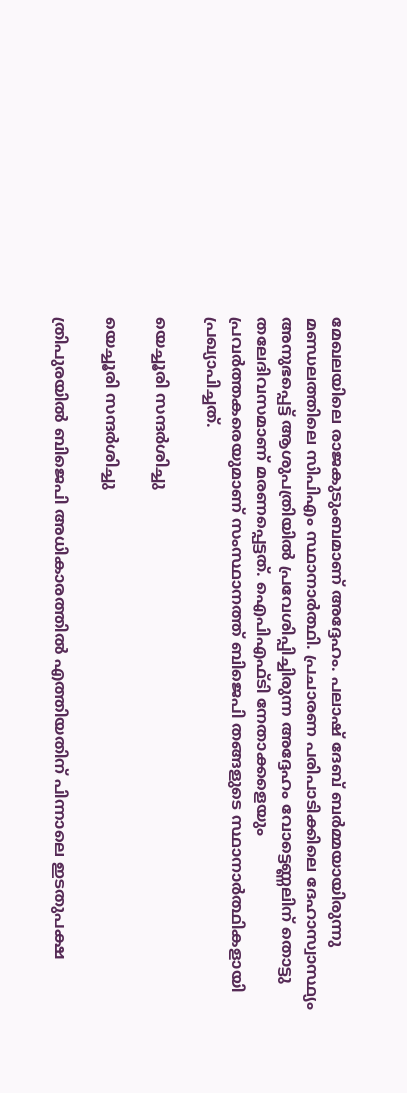മേഖലയിലെ രാജകുടുംബമാണ് അദ്ദേഹം. പലാഷ് ദേബ് ബർമ്മയായിരുന്നു മണ്ഡലത്തിലെ സിപിഎം സ്ഥാനാർത്ഥി. പ്രചാരണ പരിപാടിക്കിലെ ദേഹാസ്വാസ്ഥ്യം അനുഭപ്പെട്ട് ആശുപത്രിയിൽ പ്രവേശിപ്പിച്ചിരുന്ന അദ്ദേഹം വോട്ടെണ്ണലിന് തൊട്ടു തലേദിവസമാണ് മരണപ്പെട്ടത്. ഐപിഎഫ്ടി നേതാക്കളെയും പ്രവർത്തകരെയുമാണ് സംസ്ഥാനത്ത് ബിജെപി തങ്ങളുടെ സ്ഥാനാർത്ഥികളായി പ്രഖ്യാപിച്ചത്.

യെച്ചൂരി സന്ദർശിച്ചു

യെച്ചൂരി സന്ദർശിച്ചു

ത്രിപുരയില്‍ ബിജെപി അധികാരത്തില്‍ എത്തിയതിന് പിന്നാലെ ഇടതുപക്ഷ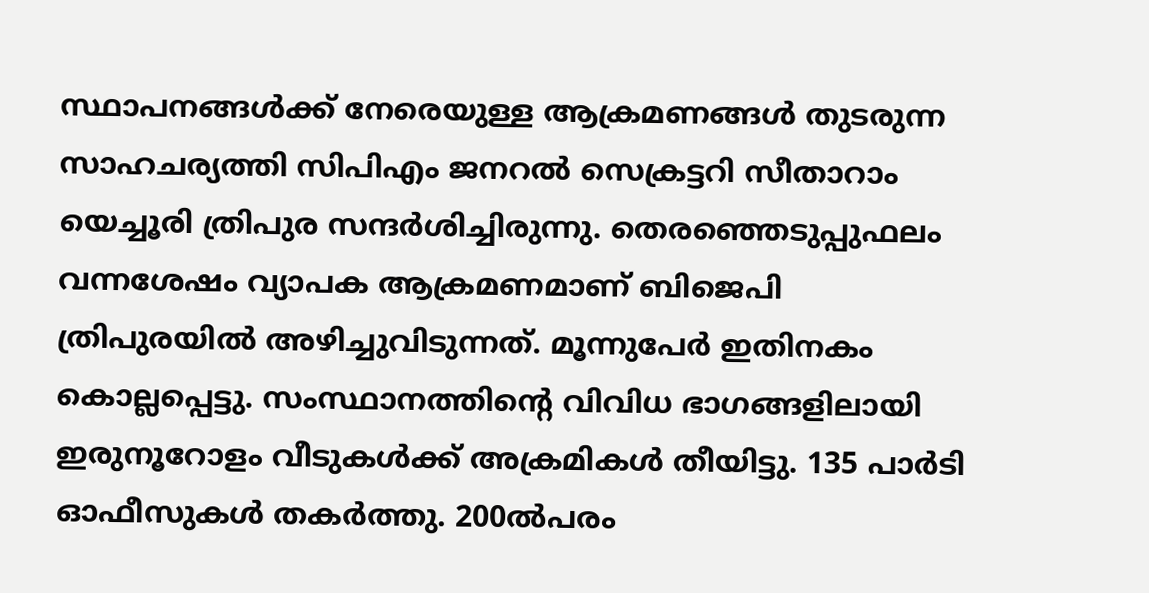സ്ഥാപനങ്ങള്‍ക്ക് നേരെയുള്ള ആക്രമണങ്ങള്‍ തുടരുന്ന സാഹചര്യത്തി സിപിഎം ജനറൽ സെക്രട്ടറി സീതാറാം യെച്ചൂരി ത്രിപുര സന്ദർശിച്ചിരുന്നു. തെരഞ്ഞെടുപ്പുഫലം വന്നശേഷം വ്യാപക ആക്രമണമാണ് ബിജെപി ത്രിപുരയില്‍ അഴിച്ചുവിടുന്നത്. മൂന്നുപേര്‍ ഇതിനകം കൊല്ലപ്പെട്ടു. സംസ്ഥാനത്തിന്റെ വിവിധ ഭാഗങ്ങളിലായി ഇരുനൂറോളം വീടുകള്‍ക്ക് അക്രമികള്‍ തീയിട്ടു. 135 പാര്‍ടി ഓഫീസുകള്‍ തകര്‍ത്തു. 200ല്‍പരം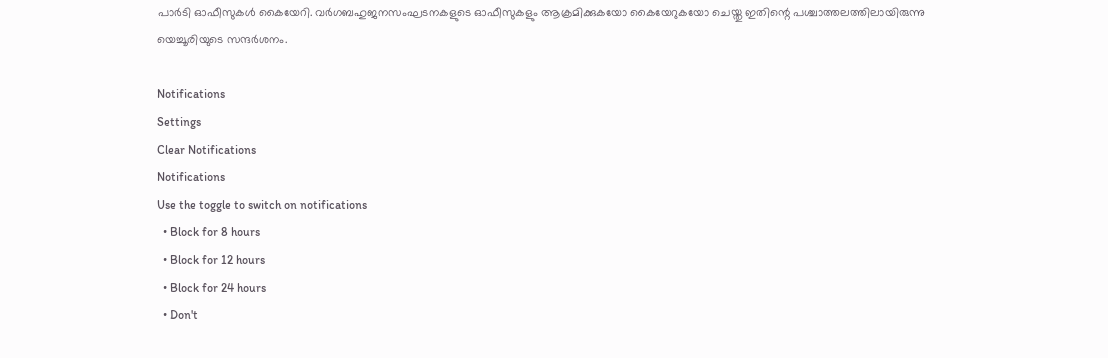പാര്‍ടി ഓഫീസുകള്‍ കൈയേറി. വര്‍ഗബഹുജനസംഘടനകളുടെ ഓഫീസുകളും ആക്രമിക്കുകയോ കൈയേറുകയോ ചെയ്തു ഇതിന്റെ പശ്ചാത്തലത്തിലായിരുന്നു യെച്ചൂരിയുടെ സന്ദർശനം.

Notifications
Settings
Clear Notifications
Notifications
Use the toggle to switch on notifications
  • Block for 8 hours
  • Block for 12 hours
  • Block for 24 hours
  • Don't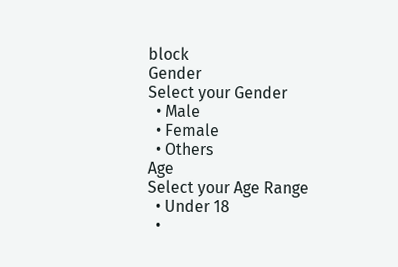block
Gender
Select your Gender
  • Male
  • Female
  • Others
Age
Select your Age Range
  • Under 18
  •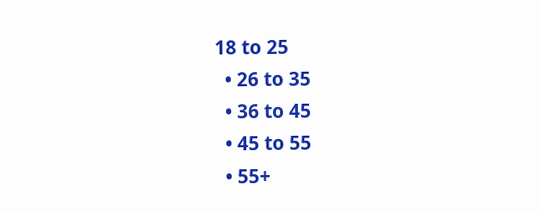18 to 25
  • 26 to 35
  • 36 to 45
  • 45 to 55
  • 55+